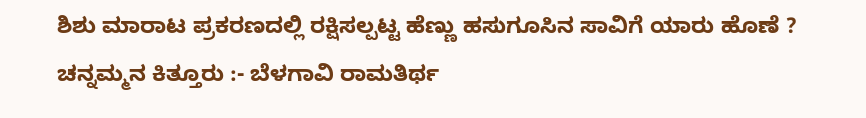ಶಿಶು ಮಾರಾಟ ಪ್ರಕರಣದಲ್ಲಿ ರಕ್ಷಿಸಲ್ಪಟ್ಟ ಹೆಣ್ಣು ಹಸುಗೂಸಿನ ಸಾವಿಗೆ ಯಾರು ಹೊಣೆ ?
ಚನ್ನಮ್ಮನ ಕಿತ್ತೂರು :- ಬೆಳಗಾವಿ ರಾಮತಿರ್ಥ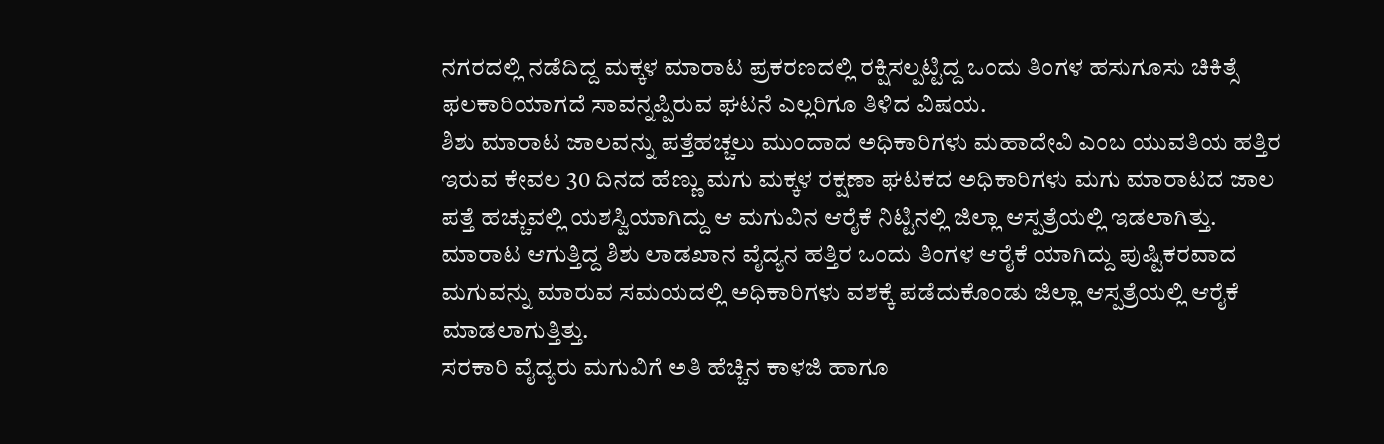ನಗರದಲ್ಲಿ ನಡೆದಿದ್ದ ಮಕ್ಕಳ ಮಾರಾಟ ಪ್ರಕರಣದಲ್ಲಿ ರಕ್ಷಿಸಲ್ಪಟ್ಟಿದ್ದ ಒಂದು ತಿಂಗಳ ಹಸುಗೂಸು ಚಿಕಿತ್ಸೆ ಫಲಕಾರಿಯಾಗದೆ ಸಾವನ್ನಪ್ಪಿರುವ ಘಟನೆ ಎಲ್ಲರಿಗೂ ತಿಳಿದ ವಿಷಯ.
ಶಿಶು ಮಾರಾಟ ಜಾಲವನ್ನು ಪತ್ತೆಹಚ್ಚಲು ಮುಂದಾದ ಅಧಿಕಾರಿಗಳು ಮಹಾದೇವಿ ಎಂಬ ಯುವತಿಯ ಹತ್ತಿರ ಇರುವ ಕೇವಲ 30 ದಿನದ ಹೆಣ್ಣು ಮಗು ಮಕ್ಕಳ ರಕ್ಷಣಾ ಘಟಕದ ಅಧಿಕಾರಿಗಳು ಮಗು ಮಾರಾಟದ ಜಾಲ ಪತ್ತೆ ಹಚ್ಚುವಲ್ಲಿ ಯಶಸ್ವಿಯಾಗಿದ್ದು ಆ ಮಗುವಿನ ಆರೈಕೆ ನಿಟ್ಟಿನಲ್ಲಿ ಜಿಲ್ಲಾ ಆಸ್ಪತ್ರೆಯಲ್ಲಿ ಇಡಲಾಗಿತ್ತು.
ಮಾರಾಟ ಆಗುತ್ತಿದ್ದ ಶಿಶು ಲಾಡಖಾನ ವೈದ್ಯನ ಹತ್ತಿರ ಒಂದು ತಿಂಗಳ ಆರೈಕೆ ಯಾಗಿದ್ದು ಪುಷ್ಟಿಕರವಾದ ಮಗುವನ್ನು ಮಾರುವ ಸಮಯದಲ್ಲಿ ಅಧಿಕಾರಿಗಳು ವಶಕ್ಕೆ ಪಡೆದುಕೊಂಡು ಜಿಲ್ಲಾ ಆಸ್ಪತ್ರೆಯಲ್ಲಿ ಆರೈಕೆ ಮಾಡಲಾಗುತ್ತಿತ್ತು.
ಸರಕಾರಿ ವೈದ್ಯರು ಮಗುವಿಗೆ ಅತಿ ಹೆಚ್ಚಿನ ಕಾಳಜಿ ಹಾಗೂ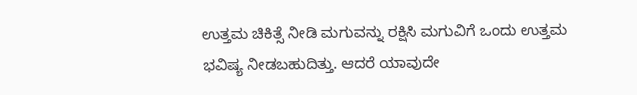ಉತ್ತಮ ಚಿಕಿತ್ಸೆ ನೀಡಿ ಮಗುವನ್ನು ರಕ್ಷಿಸಿ ಮಗುವಿಗೆ ಒಂದು ಉತ್ತಮ ಭವಿಷ್ಯ ನೀಡಬಹುದಿತ್ತು. ಆದರೆ ಯಾವುದೇ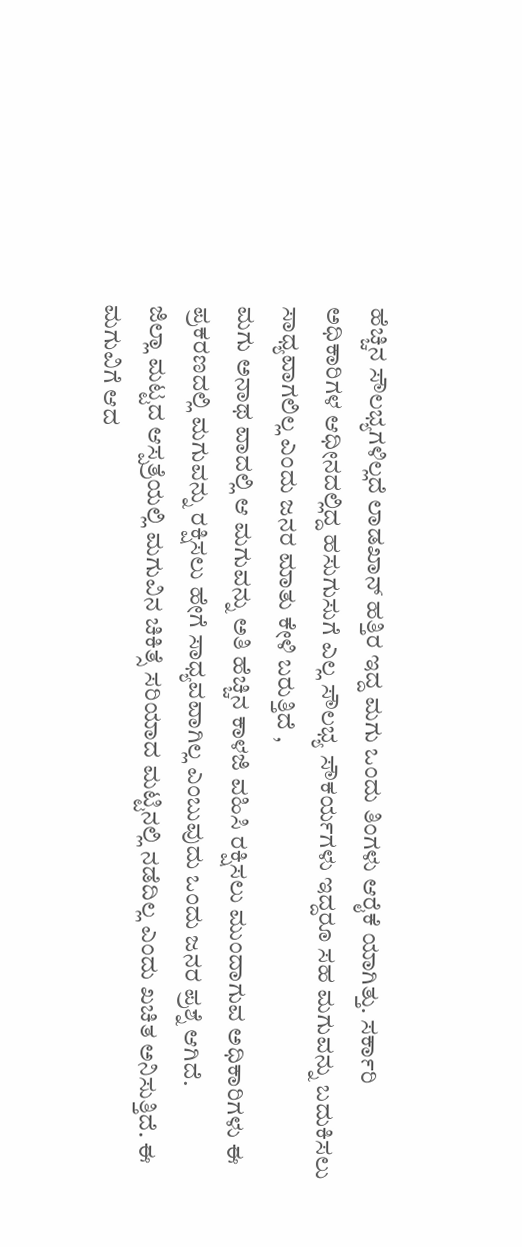ಹೆಚ್ಚಿನ ಸೌಲಭ್ಯಗಳಿಲ್ಲದೆ ಲಾಡಖಾನ್ ಹತ್ತಿರ ಇದ್ದ ಮಗು ಒಂದು ತಿಂಗಳು ಆರೈಕೆ ಯಾಗಿತ್ತು. ಸರ್ಕಾರಿ ಅಧಿಕಾರಿಗಳ ಆಧೀನದಲ್ಲಿದ್ದ ಹಸುಗುಸುಗೆ ಎಲ್ಲ ಸೌಲಭ್ಯ ಸೌಕರ್ಯಗಳು ಇದ್ದರೂ ಸಹ ಮಗುವನ್ನು ಬದುಕಿಸಲು ಸಾಧ್ಯವಾಗಲಿಲ್ಲ ಎಂದು ಜನರ ಮಾತು ಕೇಳಿ ಬರುತ್ತಿದೆ ,
ಮಗು ಅನಾಥ ವಾದಲ್ಲಿ ಆ ಮಗುವನ್ನು ಅತಿ ಹೆಚ್ಚಿನ ಕಾಳಜಿ ವಹಿಸಿ ರಕ್ಷಿಸಲು ಮುಂದಾಗುವ ಅಧಿಕಾರಿಗಳು ಈ ಪ್ರಕರಣದಲ್ಲಿ ಮಗುವನ್ನು ರಕ್ಷಿಸಲು ಹೇಗೆ ಸಾಧ್ಯವವಾಗಿಲ್ಲ ಎಂಬುವುದು ಒಂದು ಜನರ ಪ್ರಶ್ನೆ ಆಗಿದೆ.
ಜಿಲ್ಲಾ ಮಟ್ಟದ ಆಸ್ಪತ್ರೆಯಲ್ಲಿ ಮಗುವಿನ ಚಿಕಿತ್ಸೆ ಸರಿಯಾದ ಮಟ್ಟಿನಲ್ಲಿ ನಡೆದಿಲ್ಲ ಎಂದು ಖಚಿತ ಅನಿಸುತ್ತಿದೆ. ಈ ಮಗುವಿಗೆ ಆದ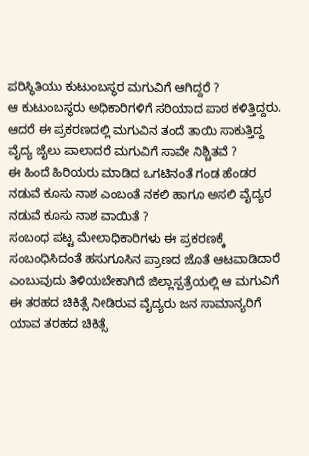ಪರಿಸ್ಥಿತಿಯು ಕುಟುಂಬಸ್ಥರ ಮಗುವಿಗೆ ಆಗಿದ್ದರೆ ?
ಆ ಕುಟುಂಬಸ್ಥರು ಅಧಿಕಾರಿಗಳಿಗೆ ಸರಿಯಾದ ಪಾಠ ಕಳಿತ್ತಿದ್ದರು.
ಆದರೆ ಈ ಪ್ರಕರಣದಲ್ಲಿ ಮಗುವಿನ ತಂದೆ ತಾಯಿ ಸಾಕುತ್ತಿದ್ದ ವೈದ್ಯ ಜೈಲು ಪಾಲಾದರೆ ಮಗುವಿಗೆ ಸಾವೇ ನಿಶ್ಚಿತವೆ ?
ಈ ಹಿಂದೆ ಹಿರಿಯರು ಮಾಡಿದ ಒಗಟಿನಂತೆ ಗಂಡ ಹೆಂಡರ ನಡುವೆ ಕೂಸು ನಾಶ ಎಂಬಂತೆ ನಕಲಿ ಹಾಗೂ ಅಸಲಿ ವೈದ್ಯರ ನಡುವೆ ಕೂಸು ನಾಶ ವಾಯಿತೆ ?
ಸಂಬಂಧ ಪಟ್ಟ ಮೇಲಾಧಿಕಾರಿಗಳು ಈ ಪ್ರಕರಣಕ್ಕೆ ಸಂಬಂಧಿಸಿದಂತೆ ಹಸುಗೂಸಿನ ಪ್ರಾಣದ ಜೊತೆ ಆಟವಾಡಿದಾರೆ ಎಂಬುವುದು ತಿಳಿಯಬೇಕಾಗಿದೆ ಜಿಲ್ಲಾಸ್ಪತ್ರೆಯಲ್ಲಿ ಆ ಮಗುವಿಗೆ ಈ ತರಹದ ಚಿಕಿತ್ಸೆ ನೀಡಿರುವ ವೈದ್ಯರು ಜನ ಸಾಮಾನ್ಯರಿಗೆ ಯಾವ ತರಹದ ಚಿಕಿತ್ಸೆ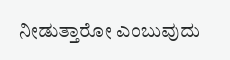ನೀಡುತ್ತಾರೋ ಎಂಬುವುದು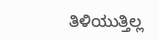ತಿಳಿಯುತ್ತಿಲ್ಲ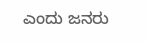ಎಂದು ಜನರು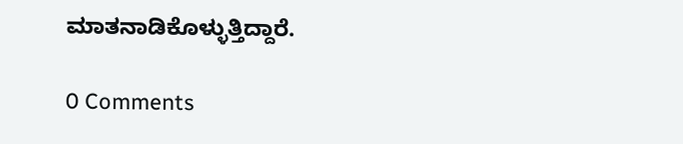ಮಾತನಾಡಿಕೊಳ್ಳುತ್ತಿದ್ದಾರೆ.

0 Comments